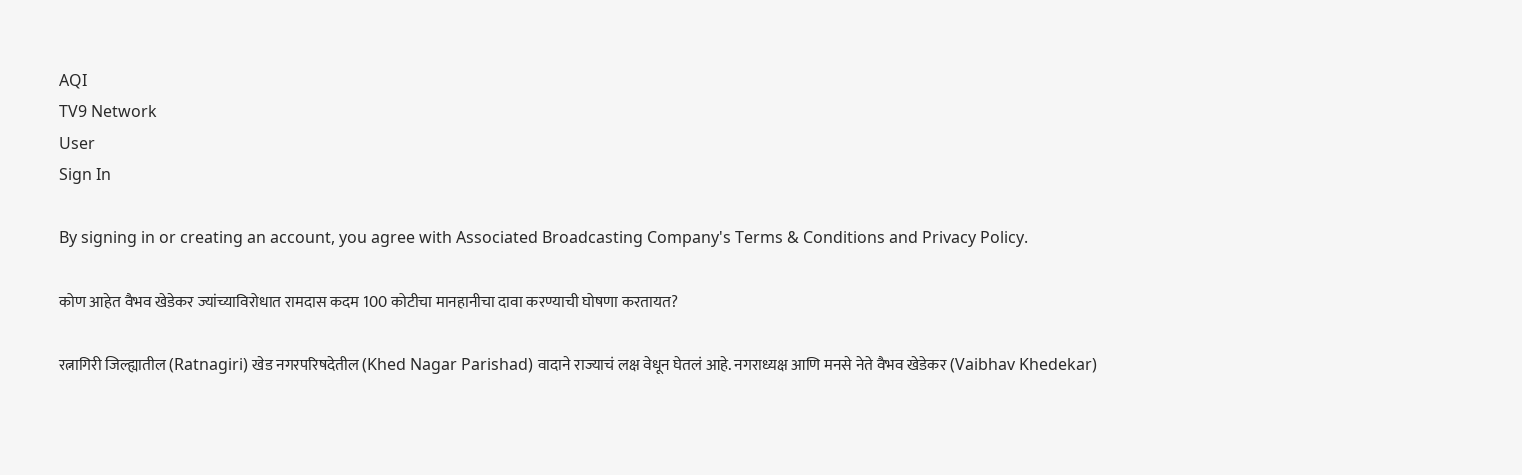AQI
TV9 Network
User
Sign In

By signing in or creating an account, you agree with Associated Broadcasting Company's Terms & Conditions and Privacy Policy.

कोण आहेत वैभव खेडेकर ज्यांच्याविरोधात रामदास कदम 100 कोटीचा मानहानीचा दावा करण्याची घोषणा करतायत?

रत्नागिरी जिल्ह्यातील (Ratnagiri) खेड नगरपरिषदेतील (Khed Nagar Parishad) वादाने राज्याचं लक्ष वेधून घेतलं आहे. नगराध्यक्ष आणि मनसे नेते वैभव खेडेकर (Vaibhav Khedekar)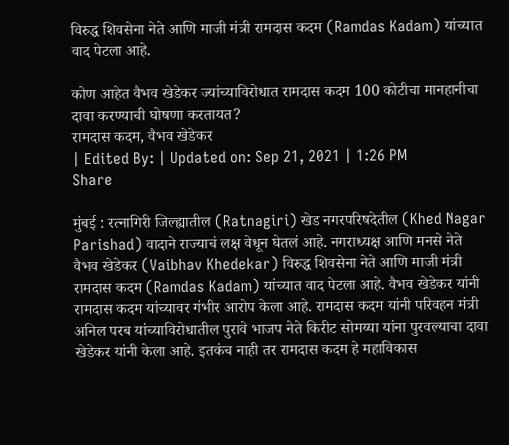विरुद्ध शिवसेना नेते आणि माजी मंत्री रामदास कदम (Ramdas Kadam) यांच्यात वाद पेटला आहे.

कोण आहेत वैभव खेडेकर ज्यांच्याविरोधात रामदास कदम 100 कोटीचा मानहानीचा दावा करण्याची घोषणा करतायत?
रामदास कदम, वैभव खेडेकर
| Edited By: | Updated on: Sep 21, 2021 | 1:26 PM
Share

मुंबई : रत्नागिरी जिल्ह्यातील (Ratnagiri) खेड नगरपरिषदेतील (Khed Nagar Parishad) वादाने राज्याचं लक्ष वेधून घेतलं आहे. नगराध्यक्ष आणि मनसे नेते वैभव खेडेकर (Vaibhav Khedekar) विरुद्ध शिवसेना नेते आणि माजी मंत्री रामदास कदम (Ramdas Kadam) यांच्यात वाद पेटला आहे. वैभव खेडेकर यांनी रामदास कदम यांच्यावर गंभीर आरोप केला आहे. रामदास कदम यांनी परिवहन मंत्री अनिल परब यांच्याविरोधातील पुरावे भाजप नेते किरीट सोमय्या यांना पुरवल्याचा दावा खेडेकर यांनी केला आहे. इतकंच नाही तर रामदास कदम हे महाविकास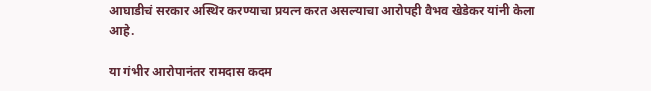आघाडीचं सरकार अस्थिर करण्याचा प्रयत्न करत असल्याचा आरोपही वैभव खेडेकर यांनी केला आहे.

या गंभीर आरोपानंतर रामदास कदम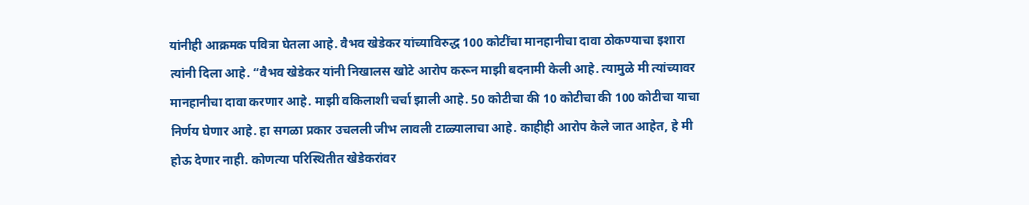यांनीही आक्रमक पवित्रा घेतला आहे. वैभव खेडेकर यांच्याविरुद्ध 100 कोटींचा मानहानीचा दावा ठोकण्याचा इशारा त्यांनी दिला आहे. “वैभव खेडेकर यांनी निखालस खोटे आरोप करून माझी बदनामी केली आहे. त्यामुळे मी त्यांच्यावर मानहानीचा दावा करणार आहे. माझी वकिलाशी चर्चा झाली आहे. 50 कोटीचा की 10 कोटीचा की 100 कोटीचा याचा निर्णय घेणार आहे. हा सगळा प्रकार उचलली जीभ लावली टाळ्यालाचा आहे. काहीही आरोप केले जात आहेत, हे मी होऊ देणार नाही. कोणत्या परिस्थितीत खेडेकरांवर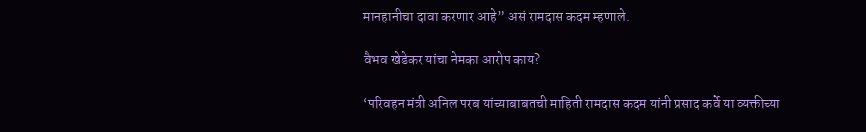मानहानीचा दावा करणार आहे” असं रामदास कदम म्हणाले.

वैभव खेडेकर यांचा नेमका आरोप काय?

‘परिवहन मंत्री अनिल परब यांच्याबाबतची माहिती रामदास कदम यांनी प्रसाद कर्वे या व्यक्तीच्या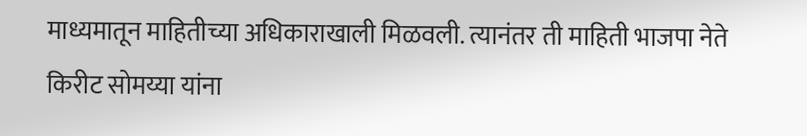माध्यमातून माहितीच्या अधिकाराखाली मिळवली. त्यानंतर ती माहिती भाजपा नेते किरीट सोमय्या यांना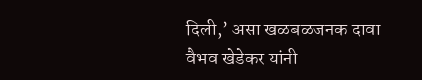दिली,’ असा खळबळजनक दावा वैभव खेडेकर यांनी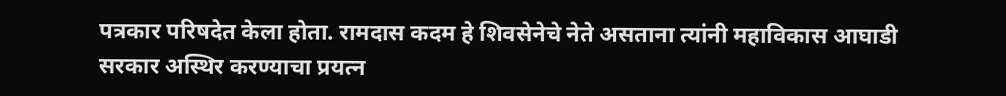पत्रकार परिषदेत केला होता. रामदास कदम हे शिवसेनेचे नेते असताना त्यांनी महाविकास आघाडी सरकार अस्थिर करण्याचा प्रयत्न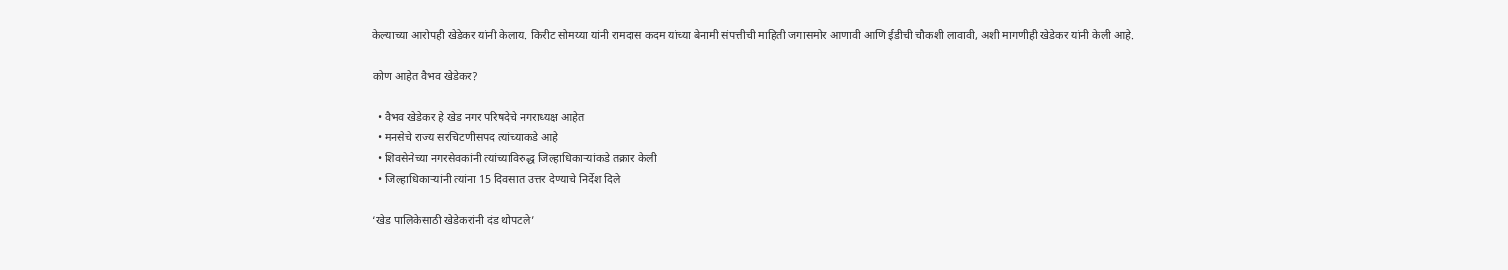केल्याच्या आरोपही खेडेकर यांनी केलाय. किरीट सोमय्या यांनी रामदास कदम यांच्या बेनामी संपत्तीची माहिती जगासमोर आणावी आणि ईडीची चौकशी लावावी, अशी मागणीही खेडेकर यांनी केली आहे.

कोण आहेत वैभव खेडेकर?

  • वैभव खेडेकर हे खेड नगर परिषदेचे नगराध्यक्ष आहेत
  • मनसेचे राज्य सरचिटणीसपद त्यांच्याकडे आहे
  • शिवसेनेच्या नगरसेवकांनी त्यांच्याविरुद्ध जिल्हाधिकाऱ्यांकडे तक्रार केली
  • जिल्हाधिकाऱ्यांनी त्यांना 15 दिवसात उत्तर देण्याचे निर्देश दिले

‘खेड पालिकेसाठी खेडेकरांनी दंड थोपटले’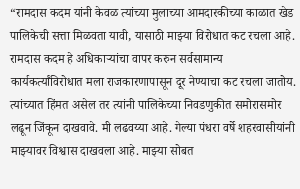“रामदास कदम यांनी केवळ त्यांच्या मुलाच्या आमदारकीच्या काळात खेड पालिकेची सत्ता मिळवता यावी, यासाठी माझ्या विरोधात कट रचला आहे. रामदास कदम हे अधिकाऱ्यांचा वापर करुन सर्वसामान्य कार्यकर्त्यांविरोधात मला राजकारणापासून दूर नेण्याचा कट रचला जातोय. त्यांच्यात हिंमत असेल तर त्यांनी पालिकेच्या निवडणुकीत समोरासमोर लढून जिंकून दाखवावे. मी लढवय्या आहे. गेल्या पंधरा वर्षे शहरवासीयांनी माझ्यावर विश्वास दाखवला आहे. माझ्या सोबत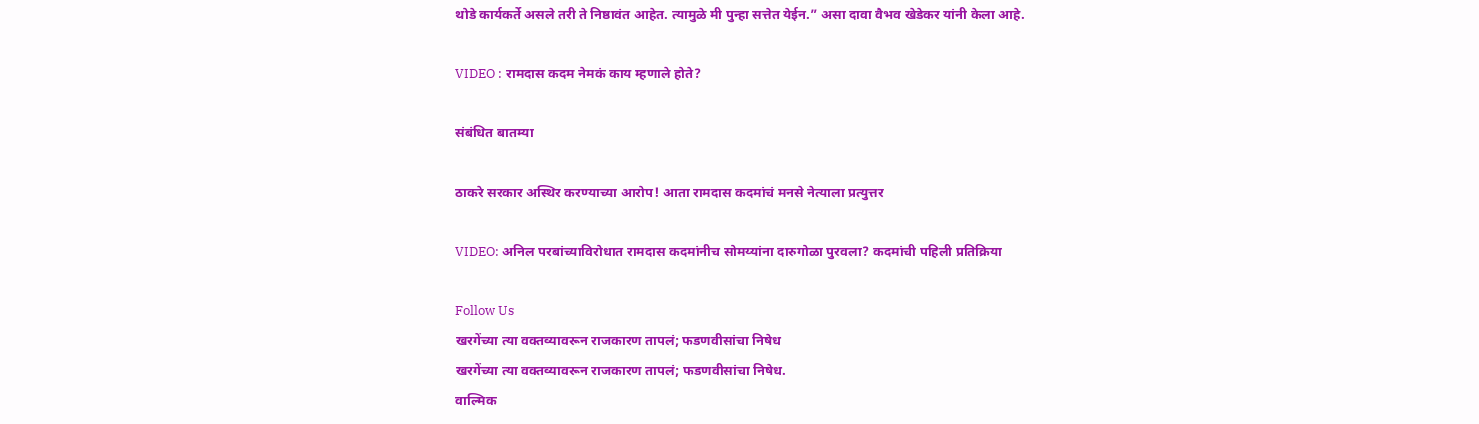थोडे कार्यकर्ते असले तरी ते निष्ठावंत आहेत. त्यामुळे मी पुन्हा सत्तेत येईन.” असा दावा वैभव खेडेकर यांनी केला आहे.

VIDEO : रामदास कदम नेमकं काय म्हणाले होते?

संबंधित बातम्या

ठाकरे सरकार अस्थिर करण्याच्या आरोप! आता रामदास कदमांचं मनसे नेत्याला प्रत्युत्तर

VIDEO: अनिल परबांच्याविरोधात रामदास कदमांनीच सोमय्यांना दारुगोळा पुरवला? कदमांची पहिली प्रतिक्रिया

Follow Us
खरगेंच्या त्या वक्तव्यावरून राजकारण तापलं; फडणवीसांचा निषेध
खरगेंच्या त्या वक्तव्यावरून राजकारण तापलं; फडणवीसांचा निषेध.
वाल्मिक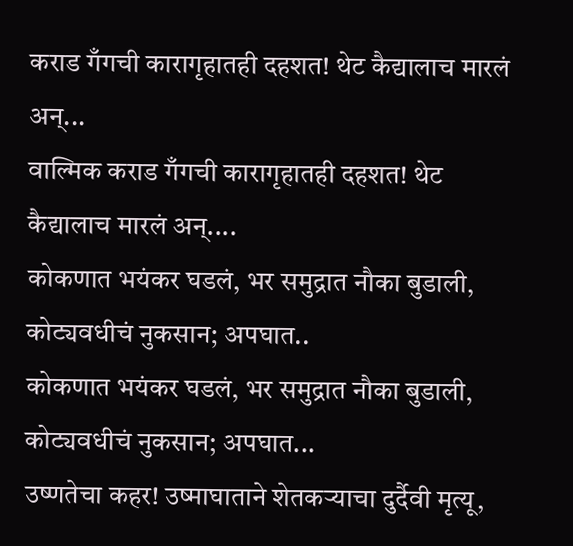कराड गँगची कारागृहातही दहशत! थेट कैद्यालाच मारलं अन्...
वाल्मिक कराड गँगची कारागृहातही दहशत! थेट कैद्यालाच मारलं अन्....
कोकणात भयंकर घडलं, भर समुद्रात नौका बुडाली, कोट्यवधीचं नुकसान; अपघात..
कोकणात भयंकर घडलं, भर समुद्रात नौका बुडाली, कोट्यवधीचं नुकसान; अपघात...
उष्णतेचा कहर! उष्माघाताने शेतकऱ्याचा दुर्दैवी मृत्यू,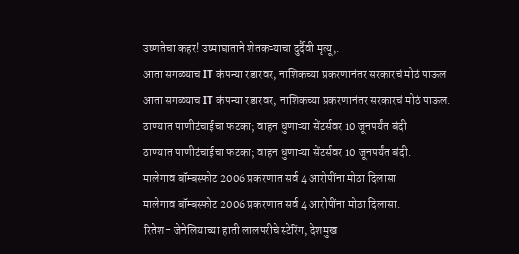उष्णतेचा कहर! उष्माघाताने शेतकऱ्याचा दुर्दैवी मृत्यू,.
आता सगळ्याच IT कंपन्या रडारवर, नाशिकच्या प्रकरणानंतर सरकारचं मोठं पाऊल
आता सगळ्याच IT कंपन्या रडारवर, नाशिकच्या प्रकरणानंतर सरकारचं मोठं पाऊल.
ठाण्यात पाणीटंचाईचा फटका; वाहन धुणाऱ्या सेंटर्सवर 10 जूनपर्यंत बंदी
ठाण्यात पाणीटंचाईचा फटका; वाहन धुणाऱ्या सेंटर्सवर 10 जूनपर्यंत बंदी.
मालेगाव बॉम्बस्फोट 2006 प्रकरणात सर्व 4 आरोपींना मोठा दिलासा
मालेगाव बॉम्बस्फोट 2006 प्रकरणात सर्व 4 आरोपींना मोठा दिलासा.
रितेश- जेनेलियाच्या हाती लालपरीचे स्टेरिंग, देशमुख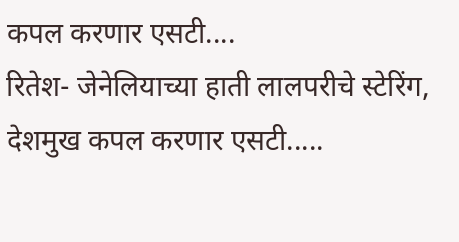कपल करणार एसटी....
रितेश- जेनेलियाच्या हाती लालपरीचे स्टेरिंग, देशमुख कपल करणार एसटी.....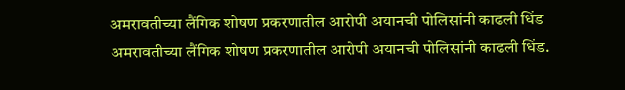अमरावतीच्या लैंगिक शोषण प्रकरणातील आरोपी अयानची पोलिसांनी काढली धिंड
अमरावतीच्या लैंगिक शोषण प्रकरणातील आरोपी अयानची पोलिसांनी काढली धिंड.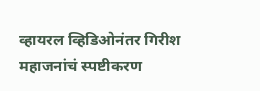व्हायरल व्हिडिओनंतर गिरीश महाजनांचं स्पष्टीकरण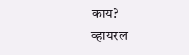काय?
व्हायरल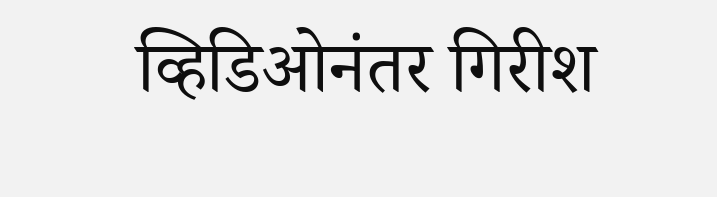व्हिडिओनंतर गिरीश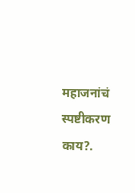महाजनांचं स्पष्टीकरण काय?.